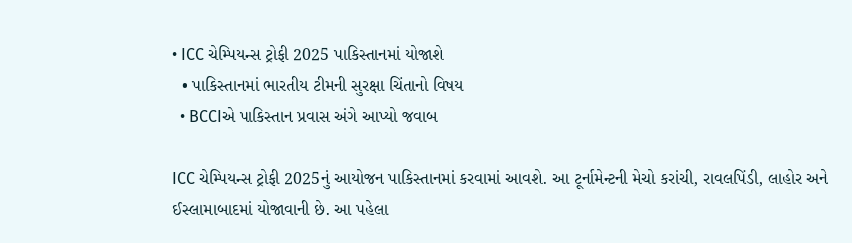• ICC ચેમ્પિયન્સ ટ્રોફી 2025 પાકિસ્તાનમાં યોજાશે
  • પાકિસ્તાનમાં ભારતીય ટીમની સુરક્ષા ચિંતાનો વિષય
  • BCCIએ પાકિસ્તાન પ્રવાસ અંગે આપ્યો જવાબ

ICC ચેમ્પિયન્સ ટ્રોફી 2025નું આયોજન પાકિસ્તાનમાં કરવામાં આવશે. આ ટૂર્નામેન્ટની મેચો કરાંચી, રાવલપિંડી, લાહોર અને ઈસ્લામાબાદમાં યોજાવાની છે. આ પહેલા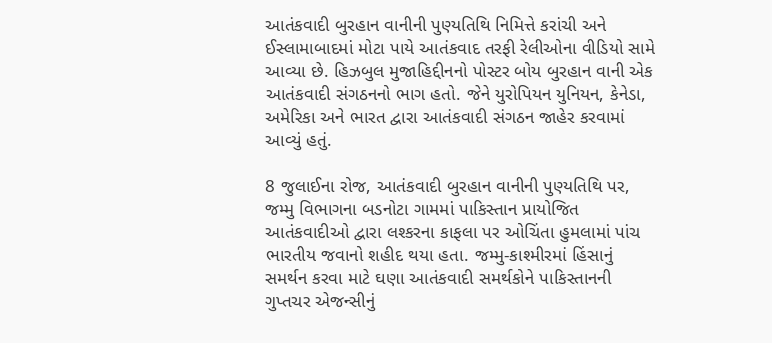આતંકવાદી બુરહાન વાનીની પુણ્યતિથિ નિમિત્તે કરાંચી અને ઈસ્લામાબાદમાં મોટા પાયે આતંકવાદ તરફી રેલીઓના વીડિયો સામે આવ્યા છે. હિઝબુલ મુજાહિદ્દીનનો પોસ્ટર બોય બુરહાન વાની એક આતંકવાદી સંગઠનનો ભાગ હતો. જેને યુરોપિયન યુનિયન, કેનેડા, અમેરિકા અને ભારત દ્વારા આતંકવાદી સંગઠન જાહેર કરવામાં આવ્યું હતું.

8 જુલાઈના રોજ, આતંકવાદી બુરહાન વાનીની પુણ્યતિથિ પર, જમ્મુ વિભાગના બડનોટા ગામમાં પાકિસ્તાન પ્રાયોજિત આતંકવાદીઓ દ્વારા લશ્કરના કાફલા પર ઓચિંતા હુમલામાં પાંચ ભારતીય જવાનો શહીદ થયા હતા. જમ્મુ-કાશ્મીરમાં હિંસાનું સમર્થન કરવા માટે ઘણા આતંકવાદી સમર્થકોને પાકિસ્તાનની ગુપ્તચર એજન્સીનું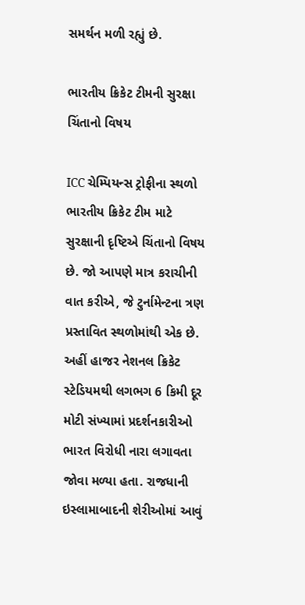સમર્થન મળી રહ્યું છે.

ભારતીય ક્રિકેટ ટીમની સુરક્ષા ચિંતાનો વિષય

ICC ચેમ્પિયન્સ ટ્રોફીના સ્થળો ભારતીય ક્રિકેટ ટીમ માટે સુરક્ષાની દૃષ્ટિએ ચિંતાનો વિષય છે. જો આપણે માત્ર કરાચીની વાત કરીએ, જે ટુર્નામેન્ટના ત્રણ પ્રસ્તાવિત સ્થળોમાંથી એક છે. અહીં હાજર નેશનલ ક્રિકેટ સ્ટેડિયમથી લગભગ 6 કિમી દૂર મોટી સંખ્યામાં પ્રદર્શનકારીઓ ભારત વિરોધી નારા લગાવતા જોવા મળ્યા હતા. રાજધાની ઇસ્લામાબાદની શેરીઓમાં આવું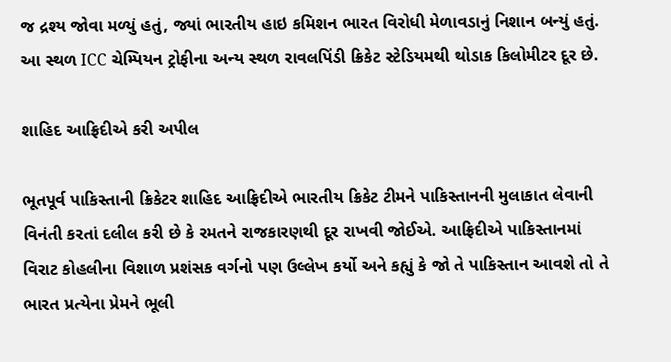જ દ્રશ્ય જોવા મળ્યું હતું, જ્યાં ભારતીય હાઇ કમિશન ભારત વિરોધી મેળાવડાનું નિશાન બન્યું હતું. આ સ્થળ ICC ચેમ્પિયન ટ્રોફીના અન્ય સ્થળ રાવલપિંડી ક્રિકેટ સ્ટેડિયમથી થોડાક કિલોમીટર દૂર છે.

શાહિદ આફ્રિદીએ કરી અપીલ

ભૂતપૂર્વ પાકિસ્તાની ક્રિકેટર શાહિદ આફ્રિદીએ ભારતીય ક્રિકેટ ટીમને પાકિસ્તાનની મુલાકાત લેવાની વિનંતી કરતાં દલીલ કરી છે કે રમતને રાજકારણથી દૂર રાખવી જોઈએ. આફ્રિદીએ પાકિસ્તાનમાં વિરાટ કોહલીના વિશાળ પ્રશંસક વર્ગનો પણ ઉલ્લેખ કર્યો અને કહ્યું કે જો તે પાકિસ્તાન આવશે તો તે ભારત પ્રત્યેના પ્રેમને ભૂલી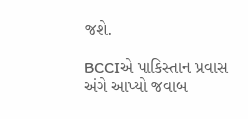જશે.

BCCIએ પાકિસ્તાન પ્રવાસ અંગે આપ્યો જવાબ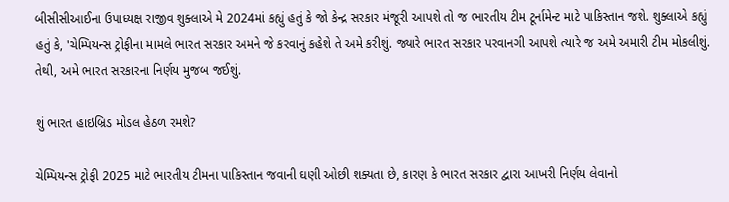બીસીસીઆઈના ઉપાધ્યક્ષ રાજીવ શુક્લાએ મે 2024માં કહ્યું હતું કે જો કેન્દ્ર સરકાર મંજૂરી આપશે તો જ ભારતીય ટીમ ટૂર્નામેન્ટ માટે પાકિસ્તાન જશે. શુક્લાએ કહ્યું હતું કે, 'ચેમ્પિયન્સ ટ્રોફીના મામલે ભારત સરકાર અમને જે કરવાનું કહેશે તે અમે કરીશું. જ્યારે ભારત સરકાર પરવાનગી આપશે ત્યારે જ અમે અમારી ટીમ મોકલીશું. તેથી, અમે ભારત સરકારના નિર્ણય મુજબ જઈશું.

શું ભારત હાઇબ્રિડ મોડલ હેઠળ રમશે?

ચેમ્પિયન્સ ટ્રોફી 2025 માટે ભારતીય ટીમના પાકિસ્તાન જવાની ઘણી ઓછી શક્યતા છે, કારણ કે ભારત સરકાર દ્વારા આખરી નિર્ણય લેવાનો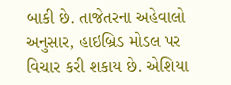બાકી છે. તાજેતરના અહેવાલો અનુસાર, હાઇબ્રિડ મોડલ પર વિચાર કરી શકાય છે. એશિયા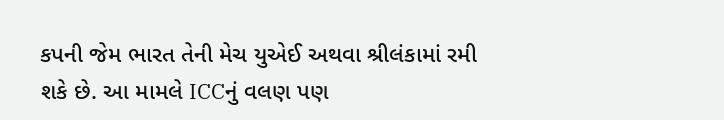કપની જેમ ભારત તેની મેચ યુએઈ અથવા શ્રીલંકામાં રમી શકે છે. આ મામલે ICCનું વલણ પણ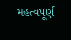મહત્વપૂર્ણ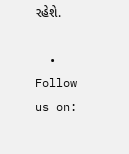રહેશે.

  • Follow us on: